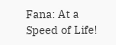Fana: At a Speed of Life!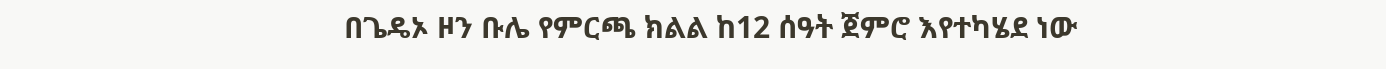በጌዴኦ ዞን ቡሌ የምርጫ ክልል ከ12 ሰዓት ጀምሮ እየተካሄደ ነው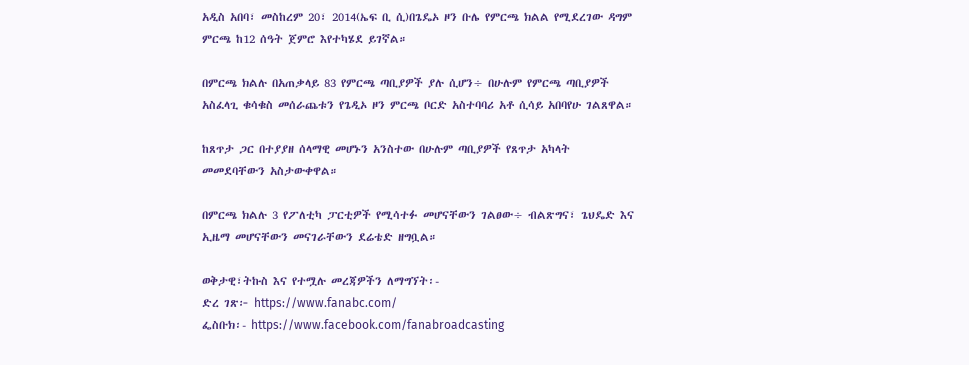አዲስ አበባ፣ መስከረም 20፣ 2014(ኤፍ ቢ ሲ)በጌዴኦ ዞን ቡሌ የምርጫ ክልል የሚደረገው ዳግም ምርጫ ከ12 ሰዓት ጀምሮ እየተካሄደ ይገኛል።

በምርጫ ክልሉ በአጠቃላይ 83 የምርጫ ጣቢያዎች ያሉ ሲሆን÷ በሁሉም የምርጫ ጣቢያዎች አስፈላጊ ቁሳቁስ መሰራጨቱን የጌዲኦ ዞን ምርጫ ቦርድ አስተባባሪ አቶ ሲሳይ አበባየሁ ገልጸዋል።

ከጸጥታ ጋር በተያያዘ ሰላማዊ መሆኑን አንስተው በሁሉም ጣቢያዎች የጸጥታ አካላት መመደባቸውን አስታውቀዋል።

በምርጫ ክልሉ 3 የፖለቲካ ፓርቲዎች የሚሳተፉ መሆናቸውን ገልፀው÷ ብልጽግና፣ ጌህዴድ እና ኢዜማ መሆናቸውን መናገራቸውን ደሬቴድ ዘግቧል።

ወቅታዊ፣ትኩስ እና የተሟሉ መረጃዎችን ለማግኘት፡-
ድረ ገጽ፦ https://www.fanabc.com/
ፌስቡክ፡- https://www.facebook.com/fanabroadcasting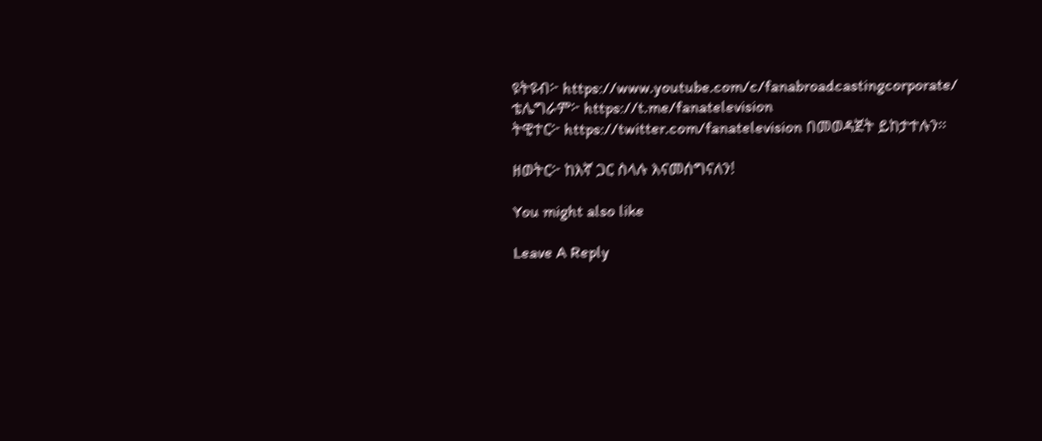ዩትዩብ፦ https://www.youtube.com/c/fanabroadcastingcorporate/
ቴሌግራም፦ https://t.me/fanatelevision
ትዊተር፦ https://twitter.com/fanatelevision በመወዳጀት ይከታተሉን፡፡

ዘወትር፦ ከእኛ ጋር ስላሉ እናመሰግናለን!

You might also like

Leave A Reply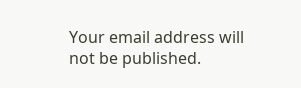Your email address will not be published.